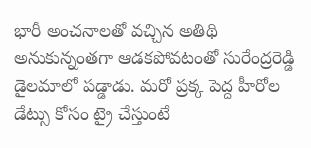భారీ అంచనాలతో వచ్చిన అతిథి అనుకున్నంతగా ఆడకపోవటంతో సురేంద్రరెడ్డి డైలమాలో పడ్డాడు. మరో ప్రక్క పెద్ద హీరోల డేట్సు కోసం ట్రై చేస్తుంటే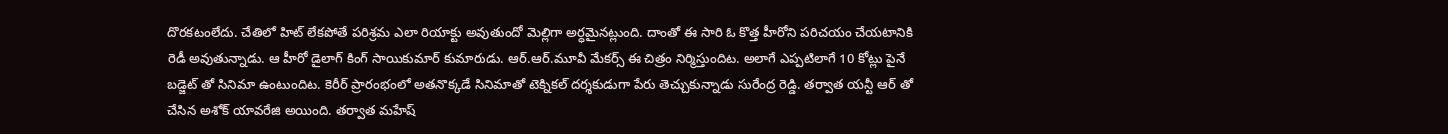దొరకటంలేదు. చేతిలో హిట్ లేకపోతే పరిశ్రమ ఎలా రియాక్టు అవుతుందో మెల్లిగా అర్ధమైనట్లుంది. దాంతో ఈ సారి ఓ కొత్త హీరోని పరిచయం చేయటానికి రెడీ అవుతున్నాడు. ఆ హీరో డైలాగ్ కింగ్ సాయికుమార్ కుమారుడు. ఆర్.ఆర్.మూవీ మేకర్స్ ఈ చిత్రం నిర్మిస్తుందిట. అలాగే ఎప్పటిలాగే 10 కోట్లు పైనే బడ్జెట్ తో సినిమా ఉంటుందిట. కెరీర్ ప్రారంభంలో అతనొక్కడే సినిమాతో టెక్నికల్ దర్శకుడుగా పేరు తెచ్చుకున్నాడు సురేంద్ర రెడ్డి. తర్వాత యన్టీ ఆర్ తో చేసిన అశోక్ యావరేజి అయింది. తర్వాత మహేష్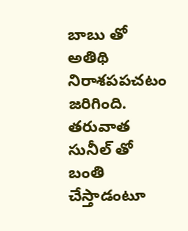బాబు తో అతిథి నిరాశపపచటం జరిగింది. తరువాత సునీల్ తో బంతి చేస్తాడంటూ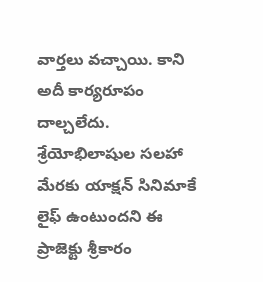వార్తలు వచ్చాయి. కాని అదీ కార్యరూపం దాల్చలేదు. శ్రేయోభిలాషుల సలహా మేరకు యాక్షన్ సినిమాకే లైఫ్ ఉంటుందని ఈ ప్రాజెక్టు శ్రీకారం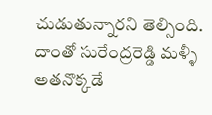చుడుతున్నారని తెల్సింది. దాంతో సురేంద్రరెడ్డి మళ్ళీ అతనొక్కడే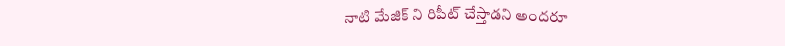నాటి మేజిక్ ని రిపీట్ చేస్తాడని అందరూ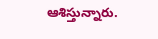ఆశిస్తున్నారు.